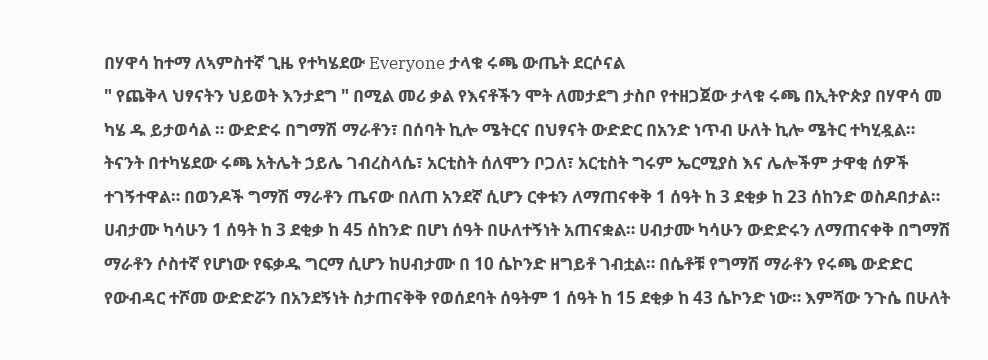በሃዋሳ ከተማ ለኣምስተኛ ጊዜ የተካሄደው Everyone ታላቁ ሩጫ ውጤት ደርሶናል
" የጨቅላ ህፃናትን ህይወት እንታደግ " በሚል መሪ ቃል የእናቶችን ሞት ለመታደግ ታስቦ የተዘጋጀው ታላቁ ሩጫ በኢትዮጵያ በሃዋሳ መ ካሄ ዱ ይታወሳል ። ውድድሩ በግማሽ ማራቶን፣ በሰባት ኪሎ ሜትርና በህፃናት ውድድር በአንድ ነጥብ ሁለት ኪሎ ሜትር ተካሂዷል። ትናንት በተካሄደው ሩጫ አትሌት ኃይሌ ገብረስላሴ፣ አርቲስት ሰለሞን ቦጋለ፣ አርቲስት ግሩም ኤርሚያስ እና ሌሎችም ታዋቂ ሰዎች ተገኝተዋል። በወንዶች ግማሽ ማራቶን ጤናው በለጠ አንደኛ ሲሆን ርቀቱን ለማጠናቀቅ 1 ሰዓት ከ 3 ደቂቃ ከ 23 ሰከንድ ወስዶበታል። ሀብታሙ ካሳሁን 1 ሰዓት ከ 3 ደቂቃ ከ 45 ሰከንድ በሆነ ሰዓት በሁለተኝነት አጠናቋል። ሀብታሙ ካሳሁን ውድድሩን ለማጠናቀቅ በግማሽ ማራቶን ሶስተኛ የሆነው የፍቃዱ ግርማ ሲሆን ከሀብታሙ በ 10 ሴኮንድ ዘግይቶ ገብቷል። በሴቶቹ የግማሽ ማራቶን የሩጫ ውድድር የውብዳር ተሾመ ውድድሯን በአንደኝነት ስታጠናቅቅ የወሰደባት ሰዓትም 1 ሰዓት ከ 15 ደቂቃ ከ 43 ሴኮንድ ነው። እምሻው ንጉሴ በሁለት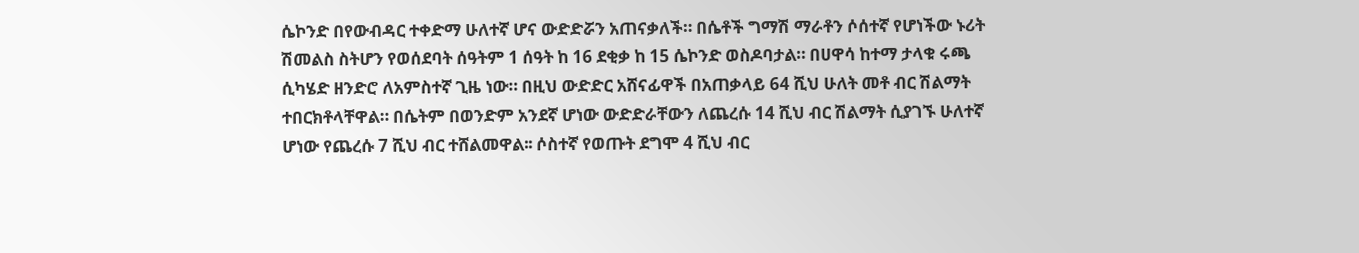ሴኮንድ በየውብዳር ተቀድማ ሁለተኛ ሆና ውድድሯን አጠናቃለች። በሴቶች ግማሽ ማራቶን ሶሰተኛ የሆነችው ኑሪት ሽመልስ ስትሆን የወሰደባት ሰዓትም 1 ሰዓት ከ 16 ደቂቃ ከ 15 ሴኮንድ ወስዶባታል። በሀዋሳ ከተማ ታላቁ ሩጫ ሲካሄድ ዘንድሮ ለአምስተኛ ጊዜ ነው። በዚህ ውድድር አሸናፊዋች በአጠቃላይ 64 ሺህ ሁለት መቶ ብር ሽልማት ተበርክቶላቸዋል። በሴትም በወንድም አንደኛ ሆነው ውድድራቸውን ለጨረሱ 14 ሺህ ብር ሽልማት ሲያገኙ ሁለተኛ ሆነው የጨረሱ 7 ሺህ ብር ተሸልመዋል፡፡ ሶስተኛ የወጡት ደግሞ 4 ሺህ ብር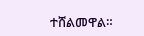ተሸልመዋል።